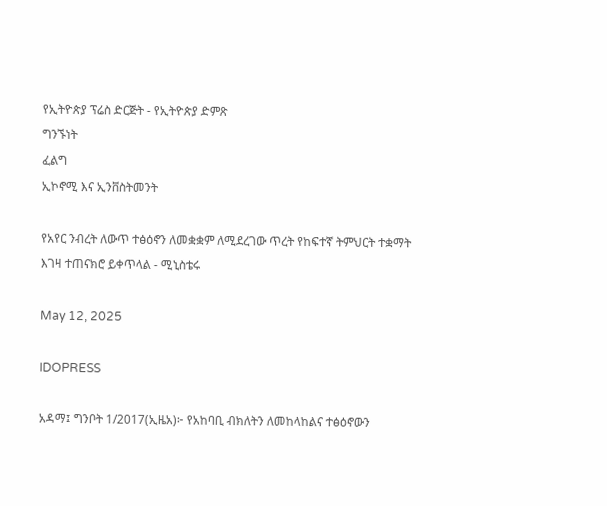የኢትዮጵያ ፕሬስ ድርጅት - የኢትዮጵያ ድምጽ
ግንኙነት
ፈልግ
ኢኮኖሚ እና ኢንቨስትመንት

የአየር ንብረት ለውጥ ተፅዕኖን ለመቋቋም ለሚደረገው ጥረት የከፍተኛ ትምህርት ተቋማት እገዛ ተጠናክሮ ይቀጥላል - ሚኒስቴሩ

May 12, 2025

IDOPRESS

አዳማ፤ ግንቦት 1/2017(ኢዜአ)፦ የአከባቢ ብክለትን ለመከላከልና ተፅዕኖውን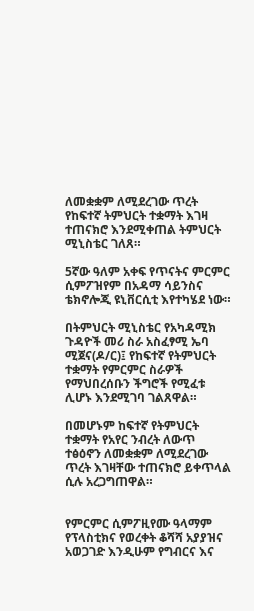ለመቋቋም ለሚደረገው ጥረት የከፍተኛ ትምህርት ተቋማት እገዛ ተጠናክሮ እንደሚቀጠል ትምህርት ሚኒስቴር ገለጸ።

5ኛው ዓለም አቀፍ የጥናትና ምርምር ሲምፖዝየም በአዳማ ሳይንስና ቴክኖሎጂ ዩኒቨርሲቲ እየተካሄደ ነው።

በትምህርት ሚኒስቴር የአካዳሚክ ጉዳዮች መሪ ስራ አስፈፃሚ ኤባ ሚጀና(ዶ/ር)፤ የከፍተኛ የትምህርት ተቋማት የምርምር ስራዎች የማህበረሰቡን ችግሮች የሚፈቱ ሊሆኑ እንደሚገባ ገልጸዋል።

በመሆኑም ከፍተኛ የትምህርት ተቋማት የአየር ንብረት ለውጥ ተፅዕኖን ለመቋቋም ለሚደረገው ጥረት እገዛቸው ተጠናክሮ ይቀጥላል ሲሉ አረጋግጠዋል።


የምርምር ሲምፖዚየሙ ዓላማም የፕላስቲክና የወረቀት ቆሻሻ አያያዝና አወጋገድ እንዲሁም የግብርና እና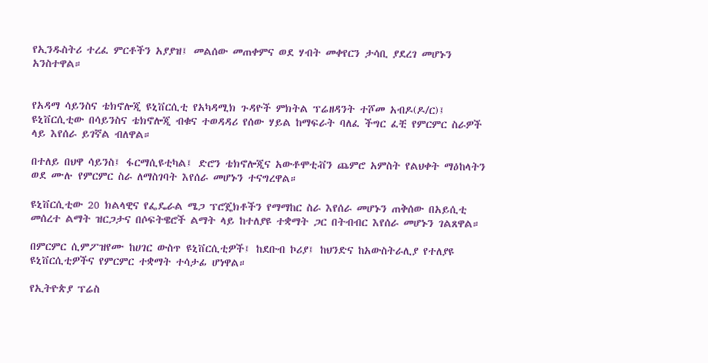የኢንዱስትሪ ተረፈ ምርቶችን አያያዝ፤ መልሰው መጠቀምና ወደ ሃብት መቀየርን ታሳቢ ያደረገ መሆኑን አንስተዋል።


የአዳማ ሳይንስና ቴክኖሎጂ ዩኒቨርሲቲ የአካዳሚክ ጉዳዮች ምክትል ፕሬዘዳንት ተሾመ አብዶ(ዶ/ር)፤ ዩኒቨርሲቲው በሳይንስና ቴክኖሎጂ ብቁና ተወዳዳሪ የሰው ሃይል ከማፍራት ባለፈ ችግር ፈቺ የምርምር ስራዎች ላይ እየሰራ ይገኛል ብለዋል።

በተለይ በህዋ ሳይንስ፤ ፋርማሲዩቲካል፤ ድሮን ቴክኖሎጂና አውቶሞቲቭን ጨምሮ አምስት የልህቀት ማዕከላትን ወደ ሙሉ የምርምር ስራ ለማስገባት እየሰራ መሆኑን ተናግረዋል።

ዩኒቨርሲቲው 20 ክልላዊና የፌዴራል ሜጋ ፕሮጄክቶችን የማማከር ስራ እየሰራ መሆኑን ጠቅሰው በአይሲቲ መሰረተ ልማት ዝርጋታና በሶፍትዌሮች ልማት ላይ ከተለያዩ ተቋማት ጋር በትብብር እየሰራ መሆኑን ገልጸዋል።

በምርምር ሲምፖዝየሙ ከሀገር ውስጥ ዩኒቨርሲቲዎች፤ ከደቡብ ኮሪያ፤ ከህንድና ከአውስትራሊያ የተለያዩ ዩኒቨርሲቲዎችና የምርምር ተቋማት ተሳታፊ ሆነዋል።

የኢትዮጵያ ፕሬስ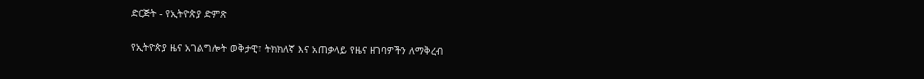ድርጅት - የኢትዮጵያ ድምጽ

የኢትዮጵያ ዜና አገልግሎት ወቅታዊ፣ ትክክለኛ እና አጠቃላይ የዜና ዘገባዎችን ለማቅረብ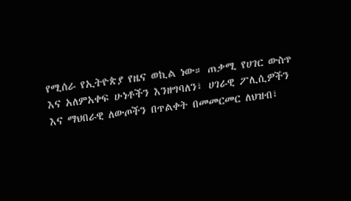የሚሰራ የኢትዮጵያ የዜና ወኪል ነው። ጠቃሚ የሀገር ውስጥ እና አለምአቀፍ ሁነቶችን እንዘግባለን፣ ሀገራዊ ፖሊሲዎችን እና ማህበራዊ ለውጦችን በጥልቀት በመመርመር ለህዝብ፣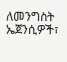ለመንግስት ኤጀንሲዎች፣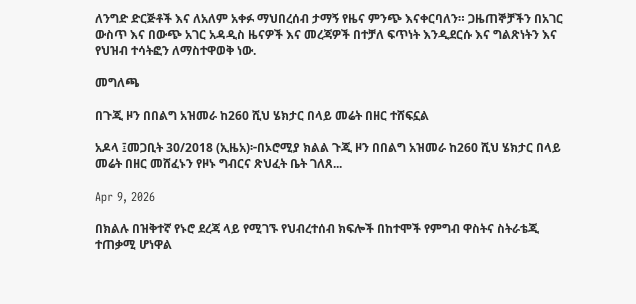ለንግድ ድርጅቶች እና ለአለም አቀፉ ማህበረሰብ ታማኝ የዜና ምንጭ እናቀርባለን። ጋዜጠኞቻችን በአገር ውስጥ እና በውጭ አገር አዳዲስ ዜናዎች እና መረጃዎች በተቻለ ፍጥነት እንዲደርሱ እና ግልጽነትን እና የህዝብ ተሳትፎን ለማስተዋወቅ ነው.

መግለጫ

በጉጂ ዞን በበልግ አዝመራ ከ260 ሺህ ሄክታር በላይ መሬት በዘር ተሸፍኗል

አዶላ ፤መጋቢት 30/2018 (ኢዜአ)፦በኦሮሚያ ክልል ጉጂ ዞን በበልግ አዝመራ ከ260 ሺህ ሄክታር በላይ መሬት በዘር መሸፈኑን የዞኑ ግብርና ጽህፈት ቤት ገለጸ...

Apr 9, 2026

በክልሉ በዝቅተኛ የኑሮ ደረጃ ላይ የሚገኙ የህብረተሰብ ክፍሎች በከተሞች የምግብ ዋስትና ስትራቴጂ ተጠቃሚ ሆነዋል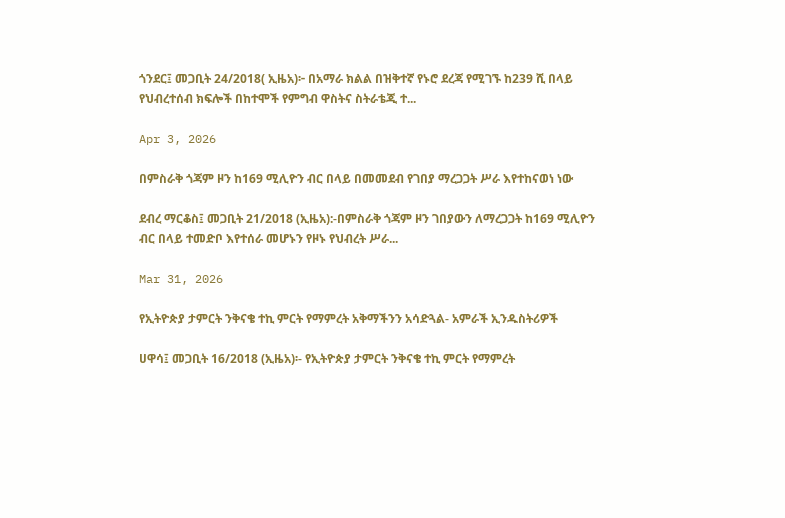ጎንደር፤ መጋቢት 24/2018( ኢዜአ)፦ በአማራ ክልል በዝቅተኛ የኑሮ ደረጃ የሚገኙ ከ239 ሺ በላይ የህብረተሰብ ክፍሎች በከተሞች የምግብ ዋስትና ስትራቴጂ ተ...

Apr 3, 2026

በምስራቅ ጎጃም ዞን ከ169 ሚሊዮን ብር በላይ በመመደብ የገበያ ማረጋጋት ሥራ እየተከናወነ ነው

ደብረ ማርቆስ፤ መጋቢት 21/2018 (ኢዜአ):-በምስራቅ ጎጃም ዞን ገበያውን ለማረጋጋት ከ169 ሚሊዮን ብር በላይ ተመድቦ እየተሰራ መሆኑን የዞኑ የህብረት ሥራ...

Mar 31, 2026

የኢትዮጵያ ታምርት ንቅናቄ ተኪ ምርት የማምረት አቅማችንን አሳድጓል- አምራች ኢንዱስትሪዎች

ሀዋሳ፤ መጋቢት 16/2018 (ኢዜአ)፡- የኢትዮጵያ ታምርት ንቅናቄ ተኪ ምርት የማምረት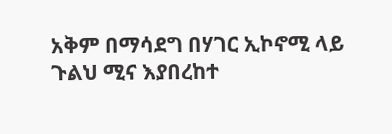አቅም በማሳደግ በሃገር ኢኮኖሚ ላይ ጉልህ ሚና እያበረከተ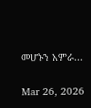መሆኑን አምራ...

Mar 26, 2026